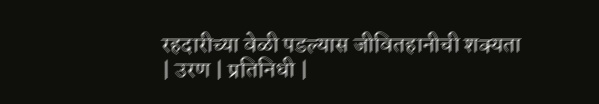रहदारीच्या वेळी पडल्यास जीवितहानीची शक्यता
| उरण | प्रतिनिधी |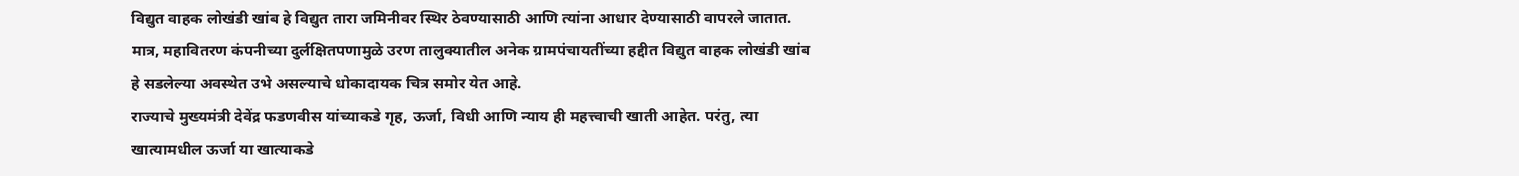विद्युत वाहक लोखंडी खांब हे विद्युत तारा जमिनीवर स्थिर ठेवण्यासाठी आणि त्यांना आधार देण्यासाठी वापरले जातात. मात्र, महावितरण कंपनीच्या दुर्लक्षितपणामुळे उरण तालुक्यातील अनेक ग्रामपंचायतींच्या हद्दीत विद्युत वाहक लोखंडी खांब हे सडलेल्या अवस्थेत उभे असल्याचे धोकादायक चित्र समोर येत आहे.
राज्याचे मुख्यमंत्री देवेंद्र फडणवीस यांच्याकडे गृह, ऊर्जा, विधी आणि न्याय ही महत्त्वाची खाती आहेत. परंतु, त्या खात्यामधील ऊर्जा या खात्याकडे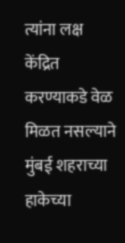त्यांना लक्ष केंद्रित करण्याकडे वेळ मिळत नसल्याने मुंबई शहराच्या हाकेच्या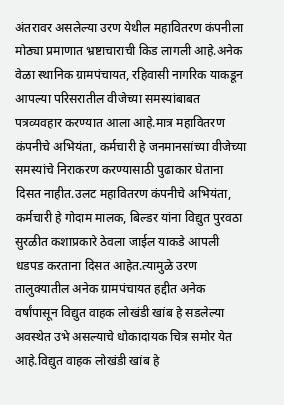अंतरावर असलेल्या उरण येथील महावितरण कंपनीला मोठ्या प्रमाणात भ्रष्टाचाराची किड लागली आहे.अनेक वेळा स्थानिक ग्रामपंचायत, रहिवासी नागरिक याकडून आपल्या परिसरातील वीजेच्या समस्यांबाबत पत्रव्यवहार करण्यात आला आहे.मात्र महावितरण कंपनीचे अभियंता, कर्मचारी हे जनमानसांच्या वीजेच्या समस्यांचे निराकरण करण्यासाठी पुढाकार घेताना दिसत नाहीत.उलट महावितरण कंपनीचे अभियंता, कर्मचारी हे गोदाम मालक, बिल्डर यांना विद्युत पुरवठा सुरळीत कशाप्रकारे ठेवला जाईल याकडे आपली धडपड करताना दिसत आहेत.त्यामुळे उरण तालुक्यातील अनेक ग्रामपंचायत हद्दीत अनेक वर्षांपासून विद्युत वाहक लोखंडी खांब हे सडलेल्या अवस्थेत उभे असल्याचे धोकादायक चित्र समोर येत आहे.विद्युत वाहक लोखंडी खांब हे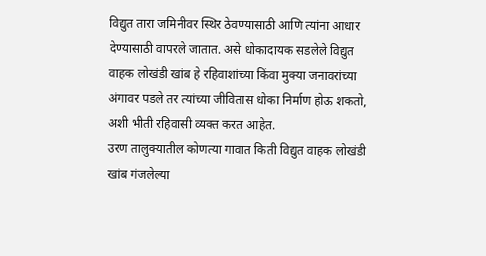विद्युत तारा जमिनीवर स्थिर ठेवण्यासाठी आणि त्यांना आधार देण्यासाठी वापरले जातात. असे धोकादायक सडलेले विद्युत वाहक लोखंडी खांब हे रहिवाशांच्या किंवा मुक्या जनावरांच्या अंगावर पडले तर त्यांच्या जीवितास धोका निर्माण होऊ शकतो, अशी भीती रहिवासी व्यक्त करत आहेत.
उरण तालुक्यातील कोणत्या गावात किती विद्युत वाहक लोखंडी खांब गंजलेल्या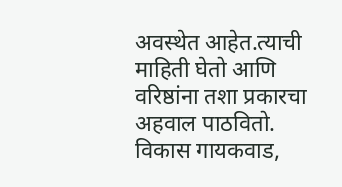अवस्थेत आहेत.त्याची माहिती घेतो आणि वरिष्ठांना तशा प्रकारचा अहवाल पाठवितो.
विकास गायकवाड,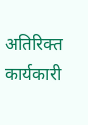अतिरिक्त कार्यकारी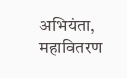अभियंता, महावितरण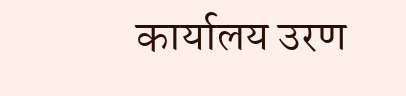कार्यालय उरण